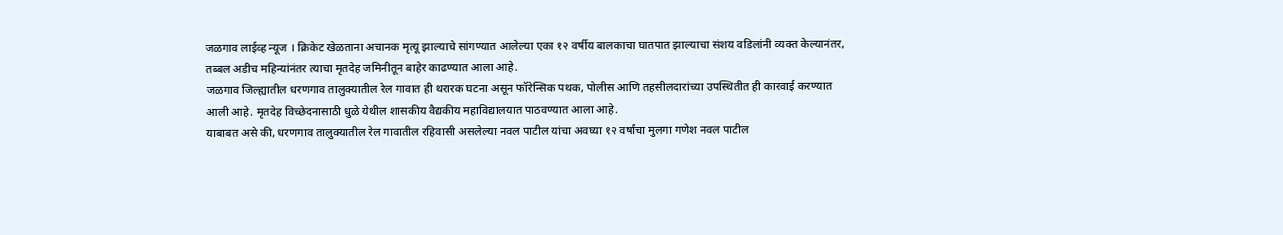जळगाव लाईव्ह न्यूज । क्रिकेट खेळताना अचानक मृत्यू झाल्याचे सांगण्यात आलेल्या एका १२ वर्षीय बालकाचा घातपात झाल्याचा संशय वडिलांनी व्यक्त केल्यानंतर, तब्बल अडीच महिन्यांनंतर त्याचा मृतदेह जमिनीतून बाहेर काढण्यात आला आहे.
जळगाव जिल्ह्यातील धरणगाव तालुक्यातील रेल गावात ही थरारक घटना असून फॉरेन्सिक पथक, पोलीस आणि तहसीलदारांच्या उपस्थितीत ही कारवाई करण्यात आली आहे. मृतदेह विच्छेदनासाठी धुळे येथील शासकीय वैद्यकीय महाविद्यालयात पाठवण्यात आला आहे.
याबाबत असे की, धरणगाव तालुक्यातील रेल गावातील रहिवासी असलेल्या नवल पाटील यांचा अवघ्या १२ वर्षांचा मुलगा गणेश नवल पाटील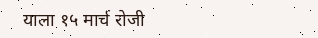याला १५ मार्च रोजी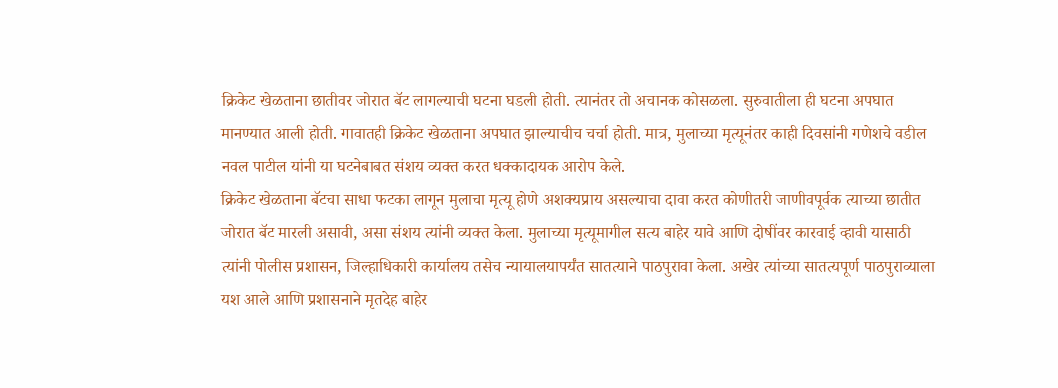क्रिकेट खेळताना छातीवर जोरात बॅट लागल्याची घटना घडली होती. त्यानंतर तो अचानक कोसळला. सुरुवातीला ही घटना अपघात मानण्यात आली होती. गावातही क्रिकेट खेळताना अपघात झाल्याचीच चर्चा होती. मात्र, मुलाच्या मृत्यूनंतर काही दिवसांनी गणेशचे वडील नवल पाटील यांनी या घटनेबाबत संशय व्यक्त करत धक्कादायक आरोप केले.
क्रिकेट खेळताना बॅटचा साधा फटका लागून मुलाचा मृत्यू होणे अशक्यप्राय असल्याचा दावा करत कोणीतरी जाणीवपूर्वक त्याच्या छातीत जोरात बॅट मारली असावी, असा संशय त्यांनी व्यक्त केला. मुलाच्या मृत्यूमागील सत्य बाहेर यावे आणि दोषींवर कारवाई व्हावी यासाठी त्यांनी पोलीस प्रशासन, जिल्हाधिकारी कार्यालय तसेच न्यायालयापर्यंत सातत्याने पाठपुरावा केला. अखेर त्यांच्या सातत्यपूर्ण पाठपुराव्याला यश आले आणि प्रशासनाने मृतदेह बाहेर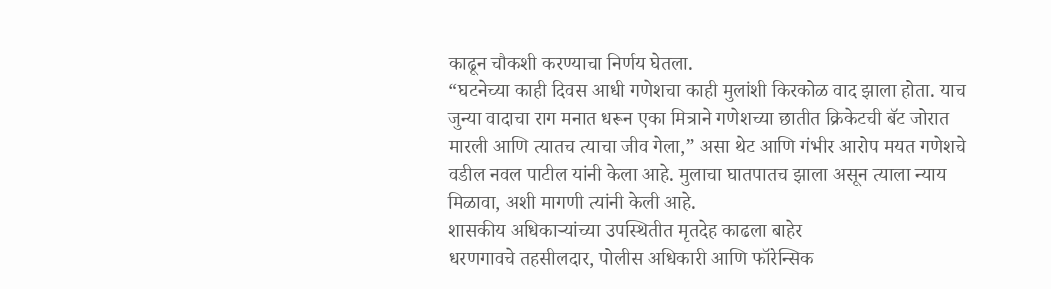काढून चौकशी करण्याचा निर्णय घेतला.
“घटनेच्या काही दिवस आधी गणेशचा काही मुलांशी किरकोळ वाद झाला होता. याच जुन्या वादाचा राग मनात धरून एका मित्राने गणेशच्या छातीत क्रिकेटची बॅट जोरात मारली आणि त्यातच त्याचा जीव गेला,” असा थेट आणि गंभीर आरोप मयत गणेशचे वडील नवल पाटील यांनी केला आहे. मुलाचा घातपातच झाला असून त्याला न्याय मिळावा, अशी मागणी त्यांनी केली आहे.
शासकीय अधिकाऱ्यांच्या उपस्थितीत मृतदेह काढला बाहेर
धरणगावचे तहसीलदार, पोलीस अधिकारी आणि फॉरेन्सिक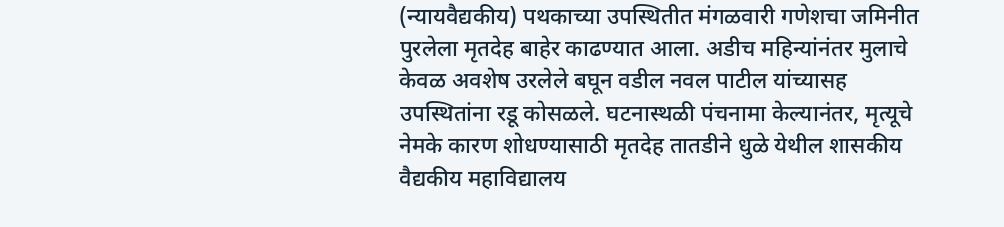(न्यायवैद्यकीय) पथकाच्या उपस्थितीत मंगळवारी गणेशचा जमिनीत पुरलेला मृतदेह बाहेर काढण्यात आला. अडीच महिन्यांनंतर मुलाचे केवळ अवशेष उरलेले बघून वडील नवल पाटील यांच्यासह उपस्थितांना रडू कोसळले. घटनास्थळी पंचनामा केल्यानंतर, मृत्यूचे नेमके कारण शोधण्यासाठी मृतदेह तातडीने धुळे येथील शासकीय वैद्यकीय महाविद्यालय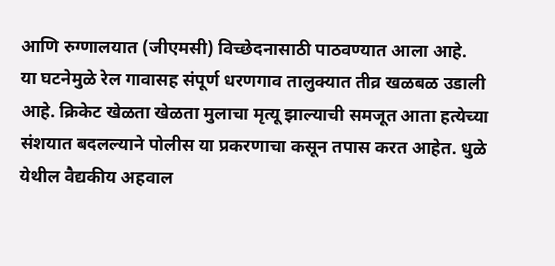आणि रुग्णालयात (जीएमसी) विच्छेदनासाठी पाठवण्यात आला आहे.
या घटनेमुळे रेल गावासह संपूर्ण धरणगाव तालुक्यात तीव्र खळबळ उडाली आहे. क्रिकेट खेळता खेळता मुलाचा मृत्यू झाल्याची समजूत आता हत्येच्या संशयात बदलल्याने पोलीस या प्रकरणाचा कसून तपास करत आहेत. धुळे येथील वैद्यकीय अहवाल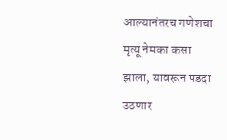आल्यानंतरच गणेशचा मृत्यू नेमका कसा झाला, यावरून पडदा उठणार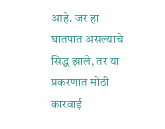आहे. जर हा घातपात असल्याचे सिद्ध झाले, तर या प्रकरणात मोठी कारवाई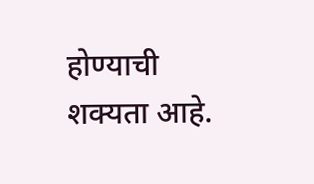होण्याची शक्यता आहे.